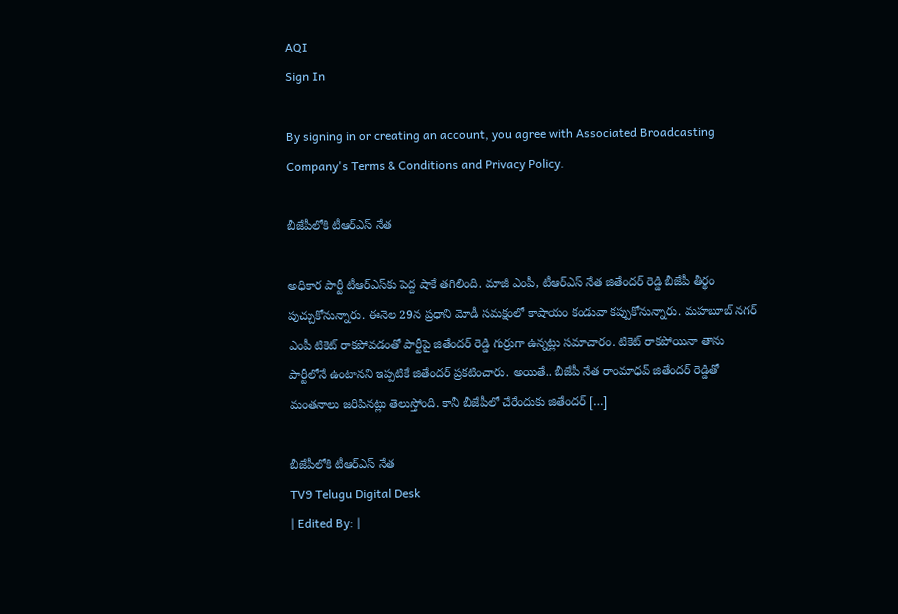AQI
Sign In

By signing in or creating an account, you agree with Associated Broadcasting Company's Terms & Conditions and Privacy Policy.

బీజేపీలోకి టీఆర్ఎస్ నేత

అధికార పార్టీ టీఆర్ఎస్‌కు పెద్ద షాకే తగిలింది. మాజీ ఎంపీ, టీఆర్ఎస్ నేత జితేందర్ రెడ్డి బీజేపీ తీర్థం పుచ్చుకోనున్నారు. ఈనెల 29న ప్రధాని మోడీ సమక్షంలో కాషాయం కండువా కప్పుకోనున్నారు. మహబూబ్ నగర్ ఎంపీ టికెట్ రాకపోవడంతో పార్టీపై జితేందర్ రెడ్డి గుర్రుగా ఉన్నట్లు సమాచారం. టికెట్ రాకపోయినా తాను పార్టీలోనే ఉంటానని ఇప్పటికే జితేందర్ ప్రకటించారు. అయితే.. బీజేపీ నేత రాంమాధవ్ జితేందర్ రెడ్డితో మంతనాలు జరిపినట్లు తెలుస్తోంది. కానీ బీజేపీలో చేరేందుకు జితేందర్ […]

బీజేపీలోకి టీఆర్ఎస్ నేత
TV9 Telugu Digital Desk
| Edited By: |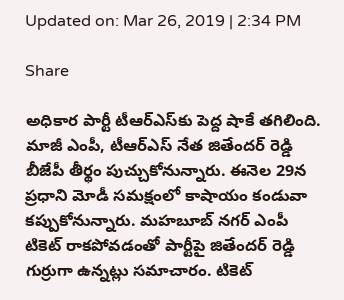Updated on: Mar 26, 2019 | 2:34 PM

Share

అధికార పార్టీ టీఆర్ఎస్‌కు పెద్ద షాకే తగిలింది. మాజీ ఎంపీ, టీఆర్ఎస్ నేత జితేందర్ రెడ్డి బీజేపీ తీర్థం పుచ్చుకోనున్నారు. ఈనెల 29న ప్రధాని మోడీ సమక్షంలో కాషాయం కండువా కప్పుకోనున్నారు. మహబూబ్ నగర్ ఎంపీ టికెట్ రాకపోవడంతో పార్టీపై జితేందర్ రెడ్డి గుర్రుగా ఉన్నట్లు సమాచారం. టికెట్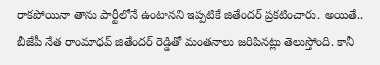రాకపోయినా తాను పార్టీలోనే ఉంటానని ఇప్పటికే జితేందర్ ప్రకటించారు. అయితే.. బీజేపీ నేత రాంమాధవ్ జితేందర్ రెడ్డితో మంతనాలు జరిపినట్లు తెలుస్తోంది. కానీ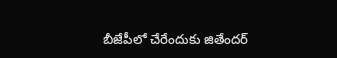బీజేపీలో చేరేందుకు జితేందర్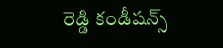రెడ్డి కండీషన్స్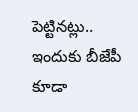పెట్టినట్లు.. ఇందుకు బీజేపీ కూడా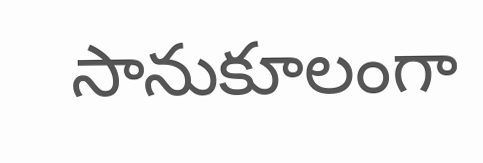సానుకూలంగా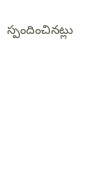స్పందించినట్లు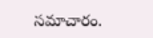సమాచారం.